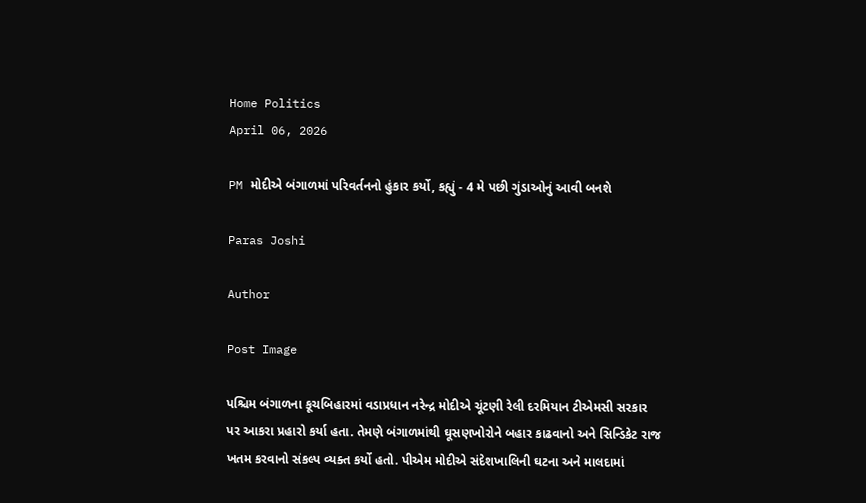Home Politics
April 06, 2026

PM મોદીએ બંગાળમાં પરિવર્તનનો હુંકાર કર્યો, કહ્યું - 4 મે પછી ગુંડાઓનું આવી બનશે

Paras Joshi

Author

Post Image

પશ્ચિમ બંગાળના કૂચબિહારમાં વડાપ્રધાન નરેન્દ્ર મોદીએ ચૂંટણી રેલી દરમિયાન ટીએમસી સરકાર પર આકરા પ્રહારો કર્યા હતા. તેમણે બંગાળમાંથી ઘૂસણખોરોને બહાર કાઢવાનો અને સિન્ડિકેટ રાજ ખતમ કરવાનો સંકલ્પ વ્યક્ત કર્યો હતો. પીએમ મોદીએ સંદેશખાલિની ઘટના અને માલદામાં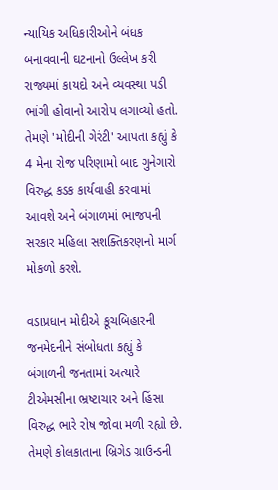ન્યાયિક અધિકારીઓને બંધક બનાવવાની ઘટનાનો ઉલ્લેખ કરી રાજ્યમાં કાયદો અને વ્યવસ્થા પડી ભાંગી હોવાનો આરોપ લગાવ્યો હતો. તેમણે 'મોદીની ગેરંટી' આપતા કહ્યું કે 4 મેના રોજ પરિણામો બાદ ગુનેગારો વિરુદ્ધ કડક કાર્યવાહી કરવામાં આવશે અને બંગાળમાં ભાજપની સરકાર મહિલા સશક્તિકરણનો માર્ગ મોકળો કરશે.

વડાપ્રધાન મોદીએ કૂચબિહારની જનમેદનીને સંબોધતા કહ્યું કે બંગાળની જનતામાં અત્યારે ટીએમસીના ભ્રષ્ટાચાર અને હિંસા વિરુદ્ધ ભારે રોષ જોવા મળી રહ્યો છે. તેમણે કોલકાતાના બ્રિગેડ ગ્રાઉન્ડની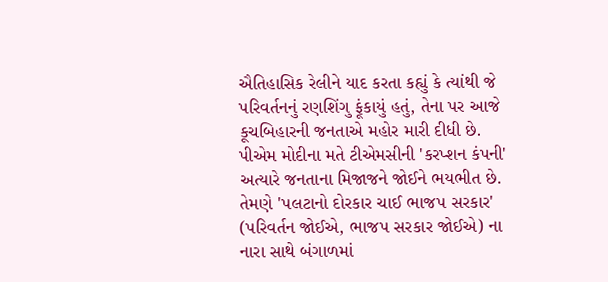ઐતિહાસિક રેલીને યાદ કરતા કહ્યું કે ત્યાંથી જે પરિવર્તનનું રણશિંગુ ફૂંકાયું હતું, તેના પર આજે કૂચબિહારની જનતાએ મહોર મારી દીધી છે. પીએમ મોદીના મતે ટીએમસીની 'કરપ્શન કંપની' અત્યારે જનતાના મિજાજને જોઈને ભયભીત છે. તેમણે 'પલટાનો દોરકાર ચાઈ ભાજપ સરકાર' (પરિવર્તન જોઈએ, ભાજપ સરકાર જોઈએ) ના નારા સાથે બંગાળમાં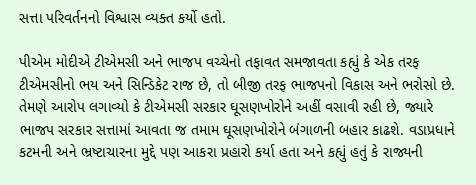સત્તા પરિવર્તનનો વિશ્વાસ વ્યક્ત કર્યો હતો.

પીએમ મોદીએ ટીએમસી અને ભાજપ વચ્ચેનો તફાવત સમજાવતા કહ્યું કે એક તરફ ટીએમસીનો ભય અને સિન્ડિકેટ રાજ છે, તો બીજી તરફ ભાજપનો વિકાસ અને ભરોસો છે. તેમણે આરોપ લગાવ્યો કે ટીએમસી સરકાર ઘૂસણખોરોને અહીં વસાવી રહી છે, જ્યારે ભાજપ સરકાર સત્તામાં આવતા જ તમામ ઘૂસણખોરોને બંગાળની બહાર કાઢશે. વડાપ્રધાને કટમની અને ભ્રષ્ટાચારના મુદ્દે પણ આકરા પ્રહારો કર્યા હતા અને કહ્યું હતું કે રાજ્યની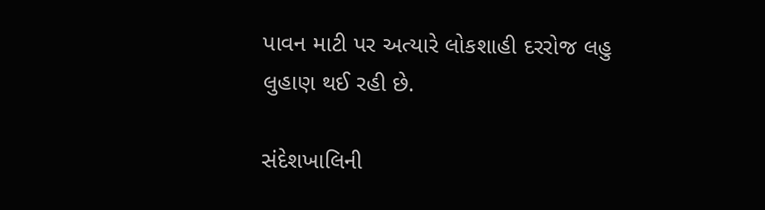પાવન માટી પર અત્યારે લોકશાહી દરરોજ લહુ લુહાણ થઈ રહી છે.

સંદેશખાલિની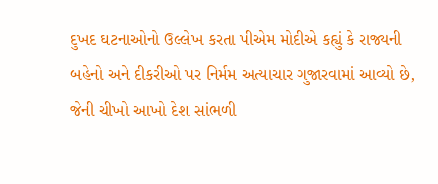દુખદ ઘટનાઓનો ઉલ્લેખ કરતા પીએમ મોદીએ કહ્યું કે રાજ્યની બહેનો અને દીકરીઓ પર નિર્મમ અત્યાચાર ગુજારવામાં આવ્યો છે, જેની ચીખો આખો દેશ સાંભળી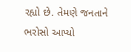રહ્યો છે. તેમણે જનતાને ભરોસો આપ્યો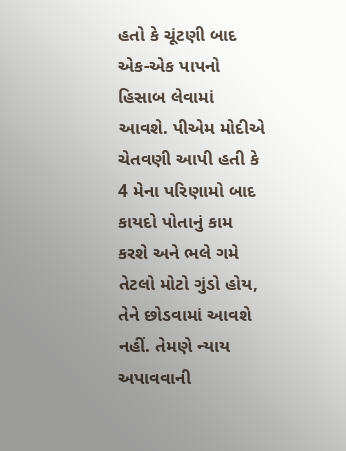હતો કે ચૂંટણી બાદ એક-એક પાપનો હિસાબ લેવામાં આવશે. પીએમ મોદીએ ચેતવણી આપી હતી કે 4 મેના પરિણામો બાદ કાયદો પોતાનું કામ કરશે અને ભલે ગમે તેટલો મોટો ગુંડો હોય, તેને છોડવામાં આવશે નહીં. તેમણે ન્યાય અપાવવાની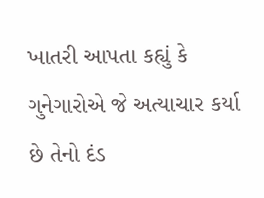ખાતરી આપતા કહ્યું કે ગુનેગારોએ જે અત્યાચાર કર્યા છે તેનો દંડ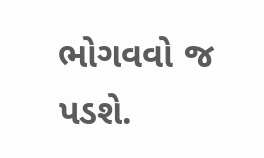ભોગવવો જ પડશે.